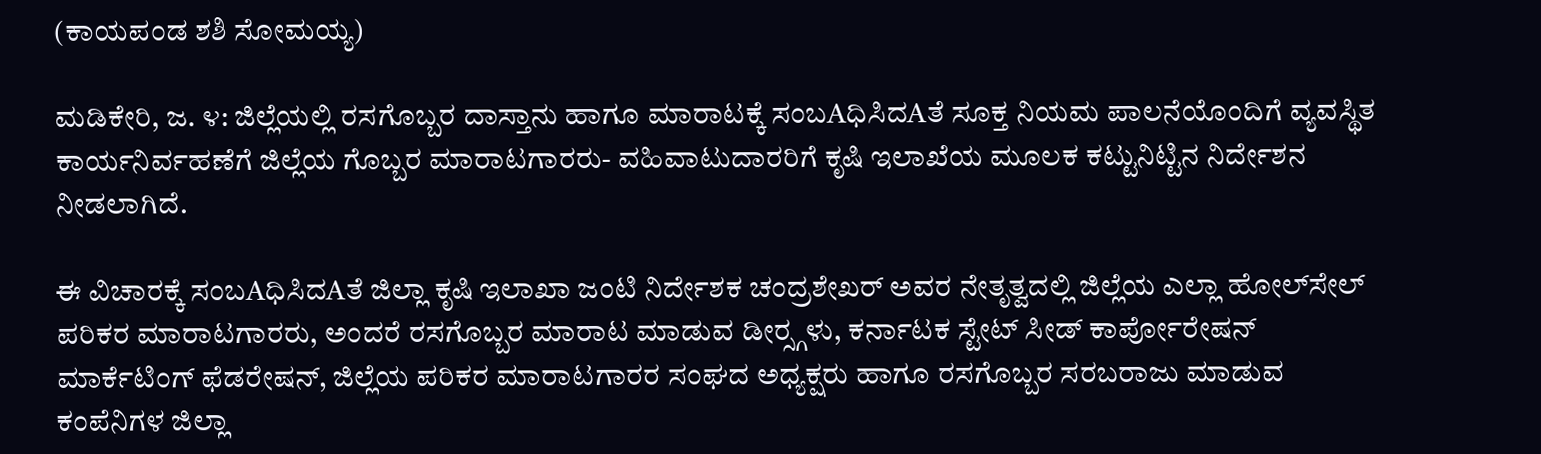(ಕಾಯಪಂಡ ಶಶಿ ಸೋಮಯ್ಯ)

ಮಡಿಕೇರಿ, ಜ. ೪: ಜಿಲ್ಲೆಯಲ್ಲಿ ರಸಗೊಬ್ಬರ ದಾಸ್ತಾನು ಹಾಗೂ ಮಾರಾಟಕ್ಕೆ ಸಂಬAಧಿಸಿದAತೆ ಸೂಕ್ತ ನಿಯಮ ಪಾಲನೆಯೊಂದಿಗೆ ವ್ಯವಸ್ಥಿತ ಕಾರ್ಯನಿರ್ವಹಣೆಗೆ ಜಿಲ್ಲೆಯ ಗೊಬ್ಬರ ಮಾರಾಟಗಾರರು- ವಹಿವಾಟುದಾರರಿಗೆ ಕೃಷಿ ಇಲಾಖೆಯ ಮೂಲಕ ಕಟ್ಟುನಿಟ್ಟಿನ ನಿರ್ದೇಶನ ನೀಡಲಾಗಿದೆ.

ಈ ವಿಚಾರಕ್ಕೆ ಸಂಬAಧಿಸಿದAತೆ ಜಿಲ್ಲಾ ಕೃಷಿ ಇಲಾಖಾ ಜಂಟಿ ನಿರ್ದೇಶಕ ಚಂದ್ರಶೇಖರ್ ಅವರ ನೇತೃತ್ವದಲ್ಲಿ ಜಿಲ್ಲೆಯ ಎಲ್ಲಾ ಹೋಲ್‌ಸೇಲ್ ಪರಿಕರ ಮಾರಾಟಗಾರರು, ಅಂದರೆ ರಸಗೊಬ್ಬರ ಮಾರಾಟ ಮಾಡುವ ಡೀರ‍್ಸ್ಗಳು, ಕರ್ನಾಟಕ ಸ್ಟೇಟ್ ಸೀಡ್ ಕಾರ್ಪೋರೇಷನ್ ಮಾರ್ಕೆಟಿಂಗ್ ಫೆಡರೇಷನ್, ಜಿಲ್ಲೆಯ ಪರಿಕರ ಮಾರಾಟಗಾರರ ಸಂಘದ ಅಧ್ಯಕ್ಷರು ಹಾಗೂ ರಸಗೊಬ್ಬರ ಸರಬರಾಜು ಮಾಡುವ ಕಂಪೆನಿಗಳ ಜಿಲ್ಲಾ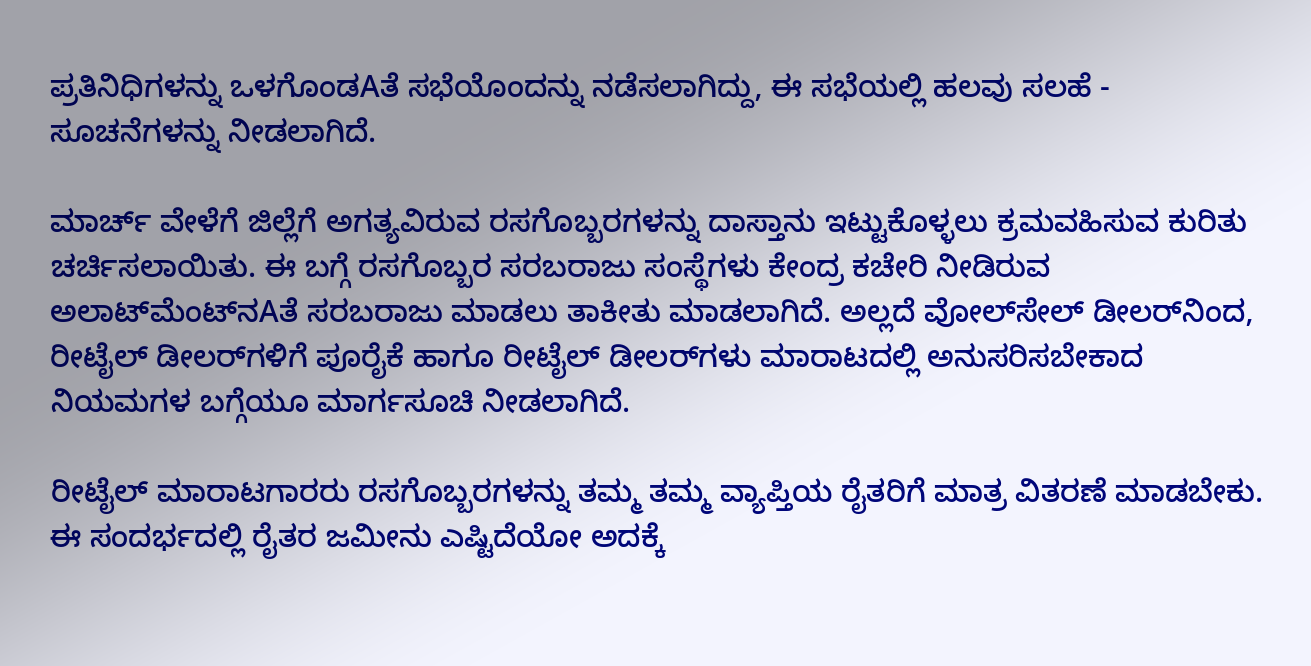ಪ್ರತಿನಿಧಿಗಳನ್ನು ಒಳಗೊಂಡAತೆ ಸಭೆಯೊಂದನ್ನು ನಡೆಸಲಾಗಿದ್ದು, ಈ ಸಭೆಯಲ್ಲಿ ಹಲವು ಸಲಹೆ - ಸೂಚನೆಗಳನ್ನು ನೀಡಲಾಗಿದೆ.

ಮಾರ್ಚ್ ವೇಳೆಗೆ ಜಿಲ್ಲೆಗೆ ಅಗತ್ಯವಿರುವ ರಸಗೊಬ್ಬರಗಳನ್ನು ದಾಸ್ತಾನು ಇಟ್ಟುಕೊಳ್ಳಲು ಕ್ರಮವಹಿಸುವ ಕುರಿತು ಚರ್ಚಿಸಲಾಯಿತು. ಈ ಬಗ್ಗೆ ರಸಗೊಬ್ಬರ ಸರಬರಾಜು ಸಂಸ್ಥೆಗಳು ಕೇಂದ್ರ ಕಚೇರಿ ನೀಡಿರುವ ಅಲಾಟ್‌ಮೆಂಟ್‌ನAತೆ ಸರಬರಾಜು ಮಾಡಲು ತಾಕೀತು ಮಾಡಲಾಗಿದೆ. ಅಲ್ಲದೆ ವೋಲ್‌ಸೇಲ್ ಡೀಲರ್‌ನಿಂದ, ರೀಟೈಲ್ ಡೀಲರ್‌ಗಳಿಗೆ ಪೂರೈಕೆ ಹಾಗೂ ರೀಟೈಲ್ ಡೀಲರ್‌ಗಳು ಮಾರಾಟದಲ್ಲಿ ಅನುಸರಿಸಬೇಕಾದ ನಿಯಮಗಳ ಬಗ್ಗೆಯೂ ಮಾರ್ಗಸೂಚಿ ನೀಡಲಾಗಿದೆ.

ರೀಟೈಲ್ ಮಾರಾಟಗಾರರು ರಸಗೊಬ್ಬರಗಳನ್ನು ತಮ್ಮ ತಮ್ಮ ವ್ಯಾಪ್ತಿಯ ರೈತರಿಗೆ ಮಾತ್ರ ವಿತರಣೆ ಮಾಡಬೇಕು. ಈ ಸಂದರ್ಭದಲ್ಲಿ ರೈತರ ಜಮೀನು ಎಷ್ಟಿದೆಯೋ ಅದಕ್ಕೆ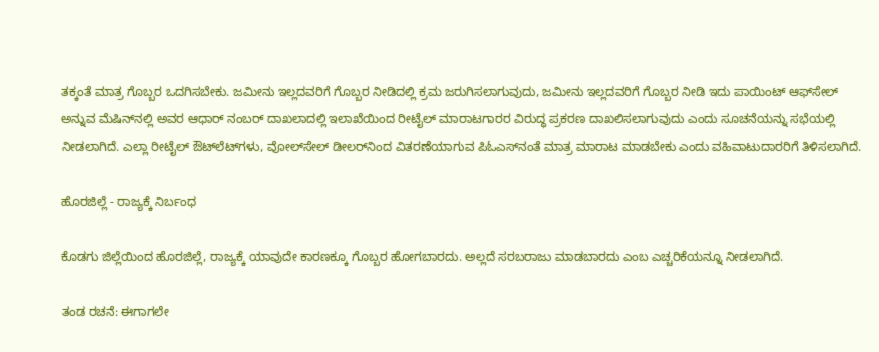ತಕ್ಕಂತೆ ಮಾತ್ರ ಗೊಬ್ಬರ ಒದಗಿಸಬೇಕು. ಜಮೀನು ಇಲ್ಲದವರಿಗೆ ಗೊಬ್ಬರ ನೀಡಿದಲ್ಲಿ ಕ್ರಮ ಜರುಗಿಸಲಾಗುವುದು, ಜಮೀನು ಇಲ್ಲದವರಿಗೆ ಗೊಬ್ಬರ ನೀಡಿ ಇದು ಪಾಯಿಂಟ್ ಆಫ್‌ಸೇಲ್ ಅನ್ನುವ ಮೆಷಿನ್‌ನಲ್ಲಿ ಅವರ ಆಧಾರ್ ನಂಬರ್ ದಾಖಲಾದಲ್ಲಿ ಇಲಾಖೆಯಿಂದ ರೀಟೈಲ್ ಮಾರಾಟಗಾರರ ವಿರುದ್ಧ ಪ್ರಕರಣ ದಾಖಲಿಸಲಾಗುವುದು ಎಂದು ಸೂಚನೆಯನ್ನು ಸಭೆಯಲ್ಲಿ ನೀಡಲಾಗಿದೆ. ಎಲ್ಲಾ ರೀಟೈಲ್ ಔಟ್‌ಲೆಟ್‌ಗಳು, ವೋಲ್‌ಸೇಲ್ ಡೀಲರ್‌ನಿಂದ ವಿತರಣೆಯಾಗುವ ಪಿಓಎಸ್‌ನಂತೆ ಮಾತ್ರ ಮಾರಾಟ ಮಾಡಬೇಕು ಎಂದು ವಹಿವಾಟುದಾರರಿಗೆ ತಿಳಿಸಲಾಗಿದೆ.

ಹೊರಜಿಲ್ಲೆ - ರಾಜ್ಯಕ್ಕೆ ನಿರ್ಬಂಧ

ಕೊಡಗು ಜಿಲ್ಲೆಯಿಂದ ಹೊರಜಿಲ್ಲೆ, ರಾಜ್ಯಕ್ಕೆ ಯಾವುದೇ ಕಾರಣಕ್ಕೂ ಗೊಬ್ಬರ ಹೋಗಬಾರದು. ಅಲ್ಲದೆ ಸರಬರಾಜು ಮಾಡಬಾರದು ಎಂಬ ಎಚ್ಚರಿಕೆಯನ್ನೂ ನೀಡಲಾಗಿದೆ.

ತಂಡ ರಚನೆ: ಈಗಾಗಲೇ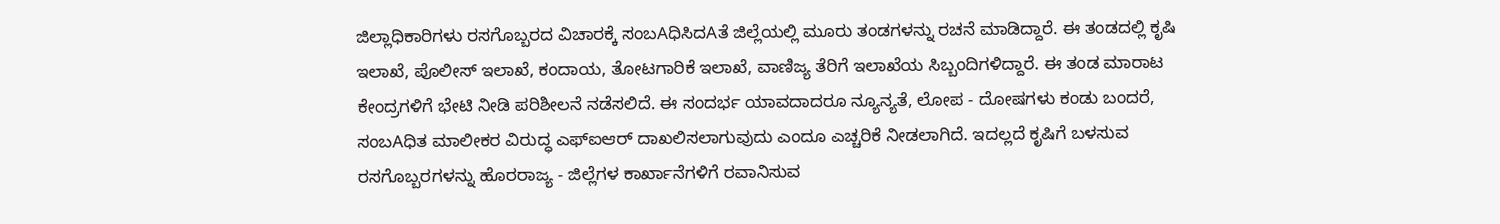ಜಿಲ್ಲಾಧಿಕಾರಿಗಳು ರಸಗೊಬ್ಬರದ ವಿಚಾರಕ್ಕೆ ಸಂಬAಧಿಸಿದAತೆ ಜಿಲ್ಲೆಯಲ್ಲಿ ಮೂರು ತಂಡಗಳನ್ನು ರಚನೆ ಮಾಡಿದ್ದಾರೆ. ಈ ತಂಡದಲ್ಲಿ ಕೃಷಿ ಇಲಾಖೆ, ಪೊಲೀಸ್ ಇಲಾಖೆ, ಕಂದಾಯ, ತೋಟಗಾರಿಕೆ ಇಲಾಖೆ, ವಾಣಿಜ್ಯ ತೆರಿಗೆ ಇಲಾಖೆಯ ಸಿಬ್ಬಂದಿಗಳಿದ್ದಾರೆ. ಈ ತಂಡ ಮಾರಾಟ ಕೇಂದ್ರಗಳಿಗೆ ಭೇಟಿ ನೀಡಿ ಪರಿಶೀಲನೆ ನಡೆಸಲಿದೆ. ಈ ಸಂದರ್ಭ ಯಾವದಾದರೂ ನ್ಯೂನ್ಯತೆ, ಲೋಪ - ದೋಷಗಳು ಕಂಡು ಬಂದರೆ, ಸಂಬAಧಿತ ಮಾಲೀಕರ ವಿರುದ್ಧ ಎಫ್‌ಐಆರ್ ದಾಖಲಿಸಲಾಗುವುದು ಎಂದೂ ಎಚ್ಚರಿಕೆ ನೀಡಲಾಗಿದೆ. ಇದಲ್ಲದೆ ಕೃಷಿಗೆ ಬಳಸುವ ರಸಗೊಬ್ಬರಗಳನ್ನು ಹೊರರಾಜ್ಯ - ಜಿಲ್ಲೆಗಳ ಕಾರ್ಖಾನೆಗಳಿಗೆ ರವಾನಿಸುವ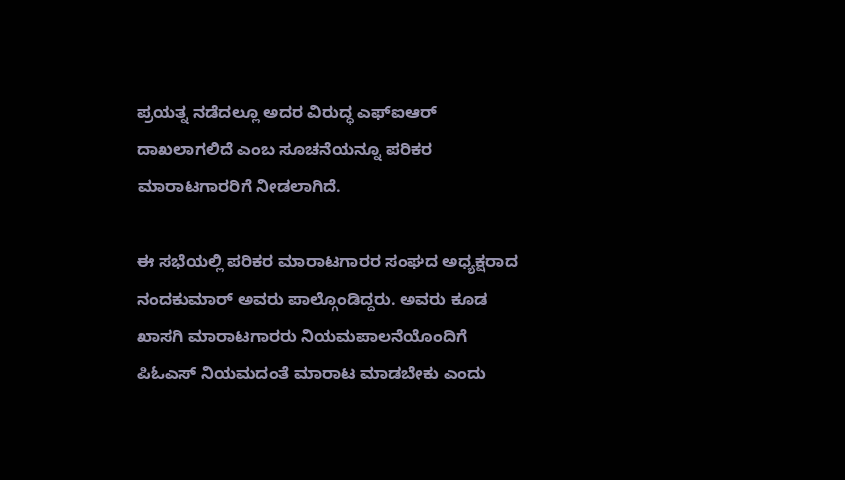ಪ್ರಯತ್ನ ನಡೆದಲ್ಲೂ ಅದರ ವಿರುದ್ಧ ಎಫ್‌ಐಆರ್ ದಾಖಲಾಗಲಿದೆ ಎಂಬ ಸೂಚನೆಯನ್ನೂ ಪರಿಕರ ಮಾರಾಟಗಾರರಿಗೆ ನೀಡಲಾಗಿದೆ.

ಈ ಸಭೆಯಲ್ಲಿ ಪರಿಕರ ಮಾರಾಟಗಾರರ ಸಂಘದ ಅಧ್ಯಕ್ಷರಾದ ನಂದಕುಮಾರ್ ಅವರು ಪಾಲ್ಗೊಂಡಿದ್ದರು. ಅವರು ಕೂಡ ಖಾಸಗಿ ಮಾರಾಟಗಾರರು ನಿಯಮಪಾಲನೆಯೊಂದಿಗೆ ಪಿಓಎಸ್ ನಿಯಮದಂತೆ ಮಾರಾಟ ಮಾಡಬೇಕು ಎಂದು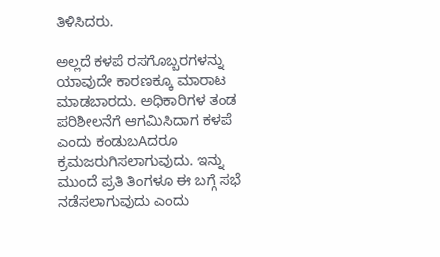ತಿಳಿಸಿದರು.

ಅಲ್ಲದೆ ಕಳಪೆ ರಸಗೊಬ್ಬರಗಳನ್ನು ಯಾವುದೇ ಕಾರಣಕ್ಕೂ ಮಾರಾಟ ಮಾಡಬಾರದು. ಅಧಿಕಾರಿಗಳ ತಂಡ ಪರಿಶೀಲನೆಗೆ ಆಗಮಿಸಿದಾಗ ಕಳಪೆ ಎಂದು ಕಂಡುಬAದರೂ ಕ್ರಮಜರುಗಿಸಲಾಗುವುದು. ಇನ್ನು ಮುಂದೆ ಪ್ರತಿ ತಿಂಗಳೂ ಈ ಬಗ್ಗೆ ಸಭೆ ನಡೆಸಲಾಗುವುದು ಎಂದು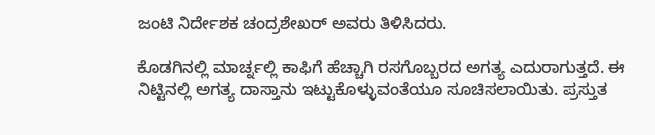ಜಂಟಿ ನಿರ್ದೇಶಕ ಚಂದ್ರಶೇಖರ್ ಅವರು ತಿಳಿಸಿದರು.

ಕೊಡಗಿನಲ್ಲಿ ಮಾರ್ಚ್ನಲ್ಲಿ ಕಾಫಿಗೆ ಹೆಚ್ಚಾಗಿ ರಸಗೊಬ್ಬರದ ಅಗತ್ಯ ಎದುರಾಗುತ್ತದೆ. ಈ ನಿಟ್ಟಿನಲ್ಲಿ ಅಗತ್ಯ ದಾಸ್ತಾನು ಇಟ್ಟುಕೊಳ್ಳುವಂತೆಯೂ ಸೂಚಿಸಲಾಯಿತು. ಪ್ರಸ್ತುತ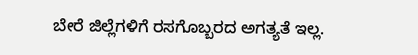ಬೇರೆ ಜಿಲ್ಲೆಗಳಿಗೆ ರಸಗೊಬ್ಬರದ ಅಗತ್ಯತೆ ಇಲ್ಲ.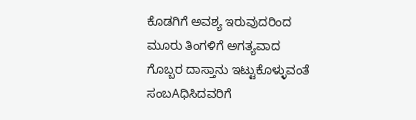ಕೊಡಗಿಗೆ ಅವಶ್ಯ ಇರುವುದರಿಂದ ಮೂರು ತಿಂಗಳಿಗೆ ಅಗತ್ಯವಾದ ಗೊಬ್ಬರ ದಾಸ್ತಾನು ಇಟ್ಟುಕೊಳ್ಳುವಂತೆ ಸಂಬAಧಿಸಿದವರಿಗೆ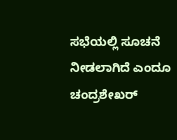ಸಭೆಯಲ್ಲಿ ಸೂಚನೆ ನೀಡಲಾಗಿದೆ ಎಂದೂ ಚಂದ್ರಶೇಖರ್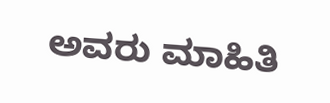ಅವರು ಮಾಹಿತಿ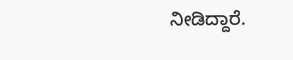ನೀಡಿದ್ದಾರೆ.